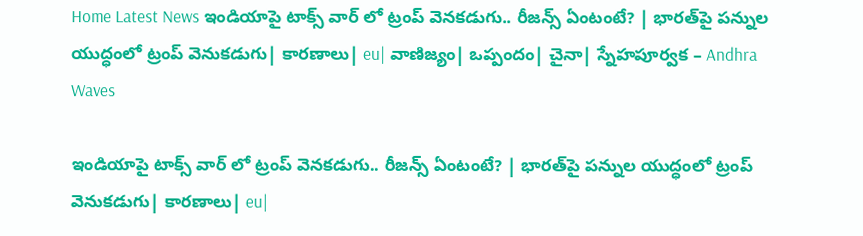Home Latest News ఇండియాపై టాక్స్ వార్ లో ట్రంప్ వెనకడుగు.. రీజన్స్ ఏంటంటే? | భారత్‌పై పన్నుల యుద్ధంలో ట్రంప్ వెనుకడుగు| కారణాలు| eu| వాణిజ్యం| ఒప్పందం| చైనా| స్నేహపూర్వక – Andhra Waves

ఇండియాపై టాక్స్ వార్ లో ట్రంప్ వెనకడుగు.. రీజన్స్ ఏంటంటే? | భారత్‌పై పన్నుల యుద్ధంలో ట్రంప్ వెనుకడుగు| కారణాలు| eu|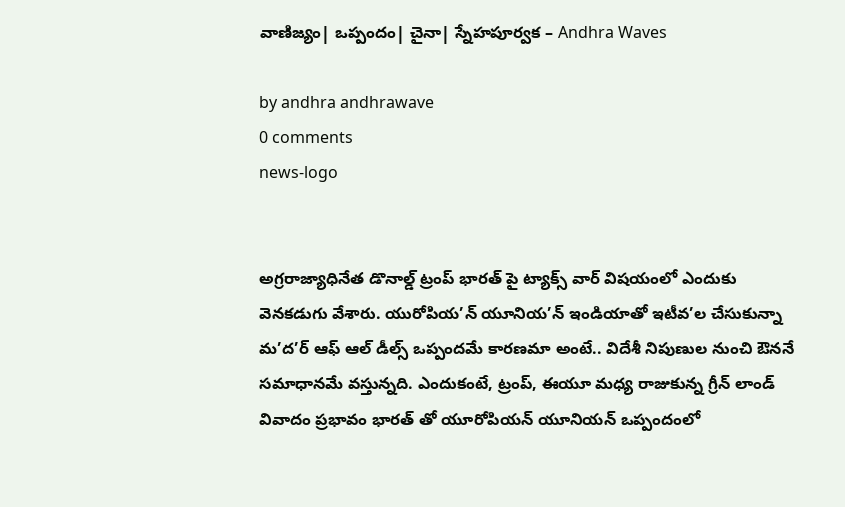వాణిజ్యం| ఒప్పందం| చైనా| స్నేహపూర్వక – Andhra Waves

by andhra andhrawave
0 comments
news-logo


అగ్రరాజ్యాధినేత డొనాల్డ్ ట్రంప్ భారత్ పై ట్యాక్స్ వార్ విషయంలో ఎందుకు వెనకడుగు వేశారు. యురోపియ’న్ యూనియ’న్ ఇండియాతో ఇటీవ’ల చేసుకున్నా మ’ద’ర్ ఆఫ్ ఆల్ డీల్స్ ఒప్పందమే కారణమా అంటే.. విదేశీ నిపుణుల నుంచి ఔననే సమాధానమే వస్తున్నది. ఎందుకంటే, ట్రంప్, ఈయూ మధ్య రాజుకున్న గ్రీన్ లాండ్ వివాదం ప్రభావం భారత్ తో యూరోపియన్ యూనియన్ ఒప్పందంలో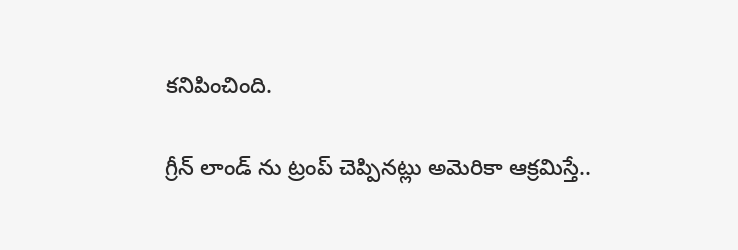కనిపించింది.

గ్రీన్ లాండ్ ను ట్రంప్ చెప్పినట్లు అమెరికా ఆక్రమిస్తే..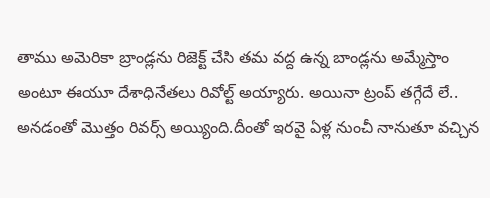తాము అమెరికా బ్రాండ్లను రిజెక్ట్ చేసి తమ వద్ద ఉన్న బాండ్లను అమ్మేస్తాం అంటూ ఈయూ దేశాధినేతలు రివోల్ట్ అయ్యారు. అయినా ట్రంప్ తగ్గేదే లే.. అనడంతో మొత్తం రివర్స్ అయ్యింది.దీంతో ఇరవై ఏళ్ల నుంచీ నానుతూ వచ్చిన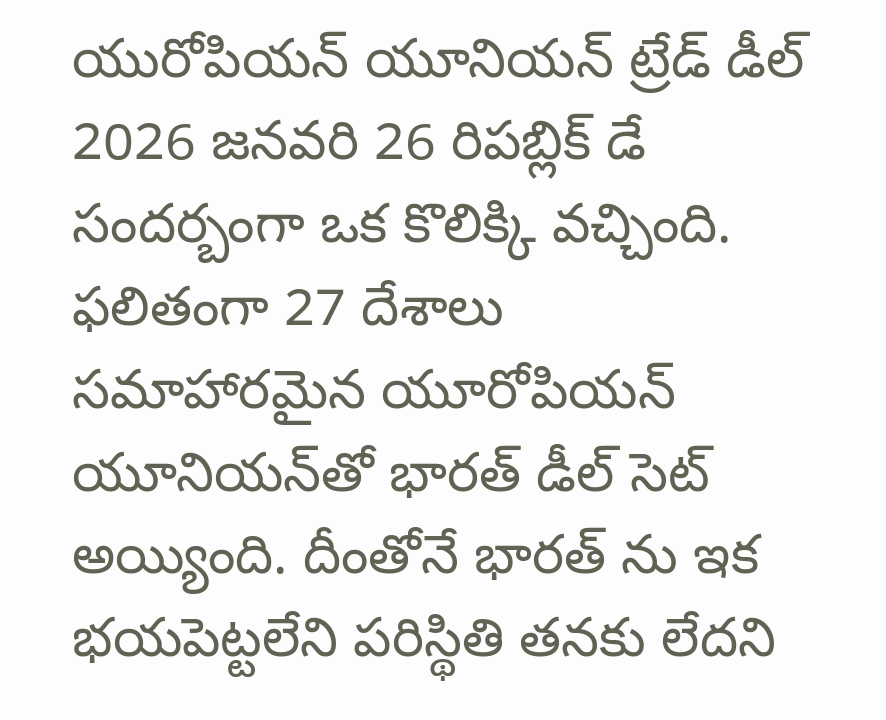యురోపియన్ యూనియన్ ట్రేడ్ డీల్ 2026 జనవరి 26 రిపబ్లిక్ డే సందర్బంగా ఒక కొలిక్కి వచ్చింది. ఫలితంగా 27 దేశాలు సమాహారమైన యూరోపియన్ యూనియన్‌తో భారత్ డీల్ సెట్ అయ్యింది. దీంతోనే భారత్ ను ఇక భయపెట్టలేని పరిస్థితి తనకు లేదని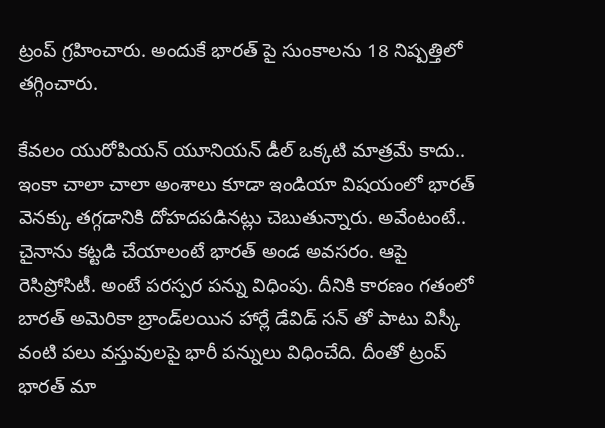ట్రంప్ గ్రహించారు. అందుకే భారత్ పై సుంకాలను 18 నిష్పత్తిలో తగ్గించారు.

కేవ‌లం యురోపియ‌న్ యూనియ‌న్ డీల్ ఒక్కటి మాత్ర‌మే కాదు.. ఇంకా చాలా చాలా అంశాలు కూడా ఇండియా విషయంలో భారత్ వెనక్కు తగ్గడానికి దోహదపడినట్లు చెబుతున్నారు. అవేంటంటే.. చైనాను క‌ట్ట‌డి చేయాలంటే భార‌త్ అండ అవ‌స‌రం. ఆపై రెసిప్రోసిటీ. అంటే ప‌ర‌స్ప‌ర ప‌న్ను విధింపు. దీనికి కార‌ణం గ‌తంలో బార‌త్ అమెరికా బ్రాండ్‌ల‌యిన హార్లే డేవిడ్ సన్ తో పాటు విస్కీ వంటి ప‌లు వ‌స్తువుల‌పై భారీ ప‌న్నులు విధించేది. దీంతో ట్రంప్ భార‌త్ మా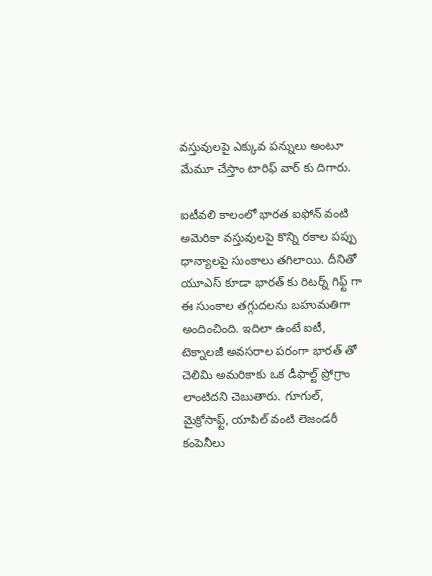వ‌స్తువుల‌పై ఎక్కువ ప‌న్నులు అంటూ మేమూ చేస్తాం టారిఫ్ వార్ కు దిగారు.

ఐటీవలి కాలంలో భారత ఐఫోన్ వంటి అమెరికా వస్తువులపై కొన్ని రకాల పప్పు ధాన్యాలపై సుంకాలు తగిలాయి. దీనితో యూఎస్ కూడా భార‌త్ కు రిట‌ర్న్ గిఫ్ట్ గా ఈ సుంకాల త‌గ్గుద‌లను బ‌హుమ‌తిగా అందించింది. ఇదిలా ఉంటే ఐటీ, టెక్నాలజీ అవస‌రాల ప‌రంగా భార‌త్ తో చెలిమి అమ‌రికాకు ఒక డీఫాల్ట్ ప్రోగ్రాం లాంటిదని చెబుతారు. గూగుల్, మైక్రోసాఫ్ట్, యాపిల్ వంటి లెజండరీ కంపెనీలు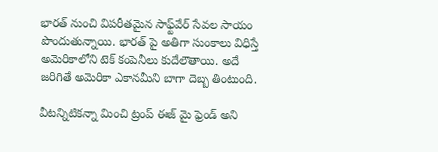భార‌త్ నుంచి విప‌రీత‌మైన సాఫ్ట్‌వేర్ సేవ‌ల సాయం పొందుతున్నాయి. భారత్ పై అతిగా సుంకాలు విధిస్తే అమెరికాలోని టెక్ కంపెనీలు కుదేలౌతాయి. అదే జరిగితే అమెరికా ఎకానమీని బాగా దెబ్బ తింటుంది.

వీటన్నిటికన్నా మించి ట్రంప్ ఈజ్ మై ఫ్రెండ్ అని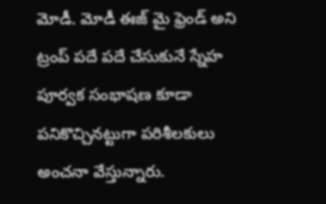మోడీ. మోడీ ఈజ్ మై ఫ్రెండ్ అని ట్రంప్ ప‌దే ప‌దే చేసుకునే స్నేహ పూర్వ‌క సంభాష‌ణ కూడా ప‌నికొచ్చిన‌ట్టుగా పరిశీలకులు అంచనా వేస్తున్నారు.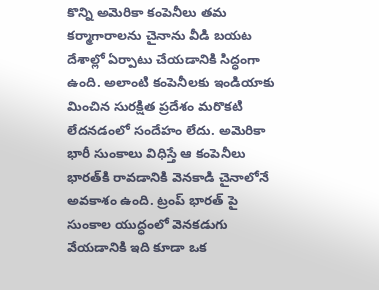కొన్ని అమెరికా కంపెనీలు త‌మ క‌ర్మాగారాల‌ను చైనాను వీడి బ‌య‌ట దేశాల్లో ఏర్పాటు చేయ‌డానికి సిద్ధంగా ఉంది. అలాంటి కంపెనీలకు ఇండియాకు మించిన సురక్షిత ప్రదేశం మరొకటి లేదనడంలో సందేహం లేదు. అమెరికా భారీ సుంకాలు విధిస్తే ఆ కంపెనీలు భారత్‌కి రావడానికి వెనకాడి చైనాలోనే అవకాశం ఉంది. ట్రంప్ భారత్ పై సుంకాల యుద్ధంలో వెనకడుగు వేయడానికి ఇది కూడా ఒక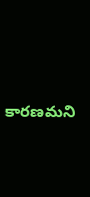కారణమని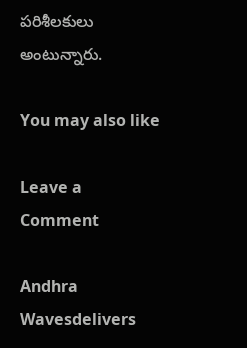పరిశీలకులు అంటున్నారు.

You may also like

Leave a Comment

Andhra Wavesdelivers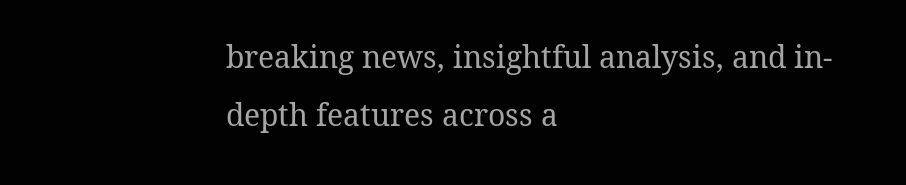breaking news, insightful analysis, and in-depth features across a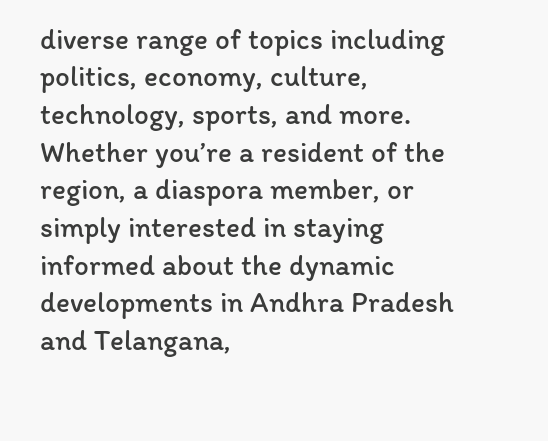diverse range of topics including politics, economy, culture, technology, sports, and more. Whether you’re a resident of the region, a diaspora member, or simply interested in staying informed about the dynamic developments in Andhra Pradesh and Telangana,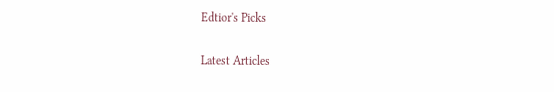Edtior's Picks

Latest Articles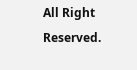All Right Reserved.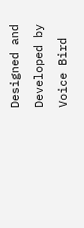Designed and Developed by Voice Bird